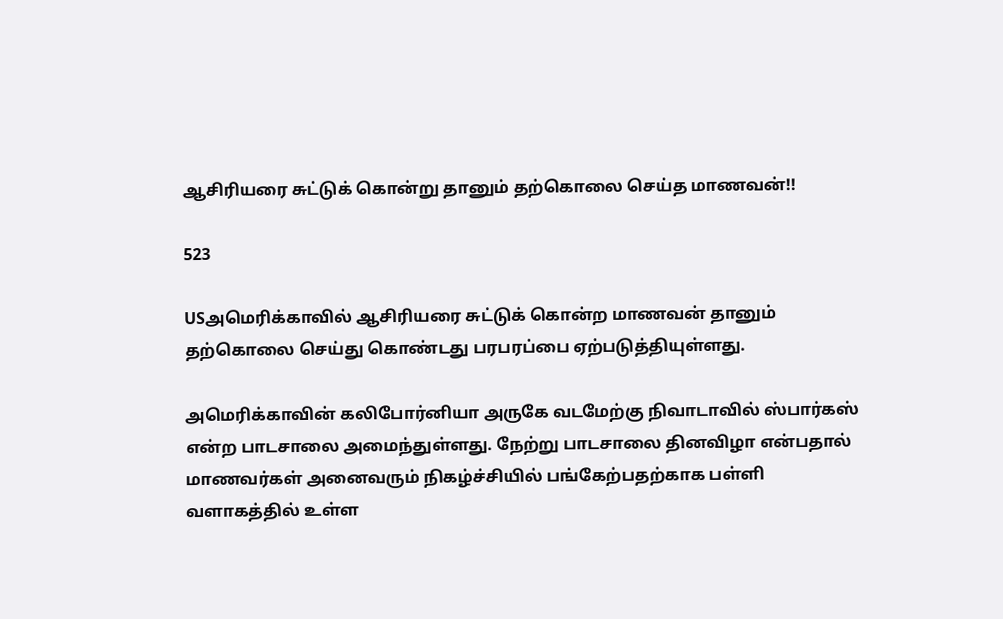ஆசிரியரை சுட்டுக் கொன்று தானும் தற்கொலை செய்த மாணவன்!!

523

USஅமெரிக்காவில் ஆசிரியரை சுட்டுக் கொன்ற மாணவன் தானும் தற்கொலை செய்து கொண்டது பரபரப்பை ஏற்படுத்தியுள்ளது.

அமெரிக்காவின் கலிபோர்னியா அருகே வடமேற்கு நிவாடாவில் ஸ்பார்கஸ் என்ற பாடசாலை அமைந்துள்ளது. நேற்று பாடசாலை தினவிழா என்பதால் மாணவர்கள் அனைவரும் நிகழ்ச்சியில் பங்கேற்பதற்காக பள்ளி வளாகத்தில் உள்ள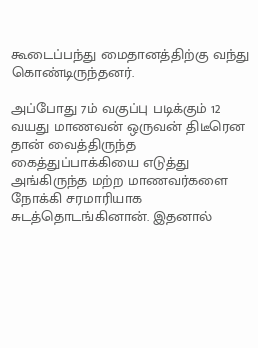கூடைப்பந்து மைதானத்திற்கு வந்து கொண்டிருந்தனர்.

அப்போது 7ம் வகுப்பு படிக்கும் 12 வயது மாணவன் ஒருவன் திடீரென தான் வைத்திருந்த கைத்துப்பாக்கியை எடுத்து அங்கிருந்த மற்ற மாணவர்களை நோக்கி சரமாரியாக சுடத்தொடங்கினான். இதனால்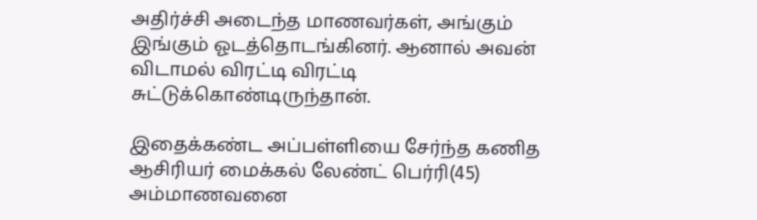அதிர்ச்சி அடைந்த மாணவர்கள், அங்கும் இங்கும் ஓடத்தொடங்கினர். ஆனால் அவன் விடாமல் விரட்டி விரட்டி சுட்டுக்கொண்டிருந்தான்.

இதைக்கண்ட அப்பள்ளியை சேர்ந்த கணித ஆசிரியர் மைக்கல் லேண்ட் பெர்ரி(45) அம்மாணவனை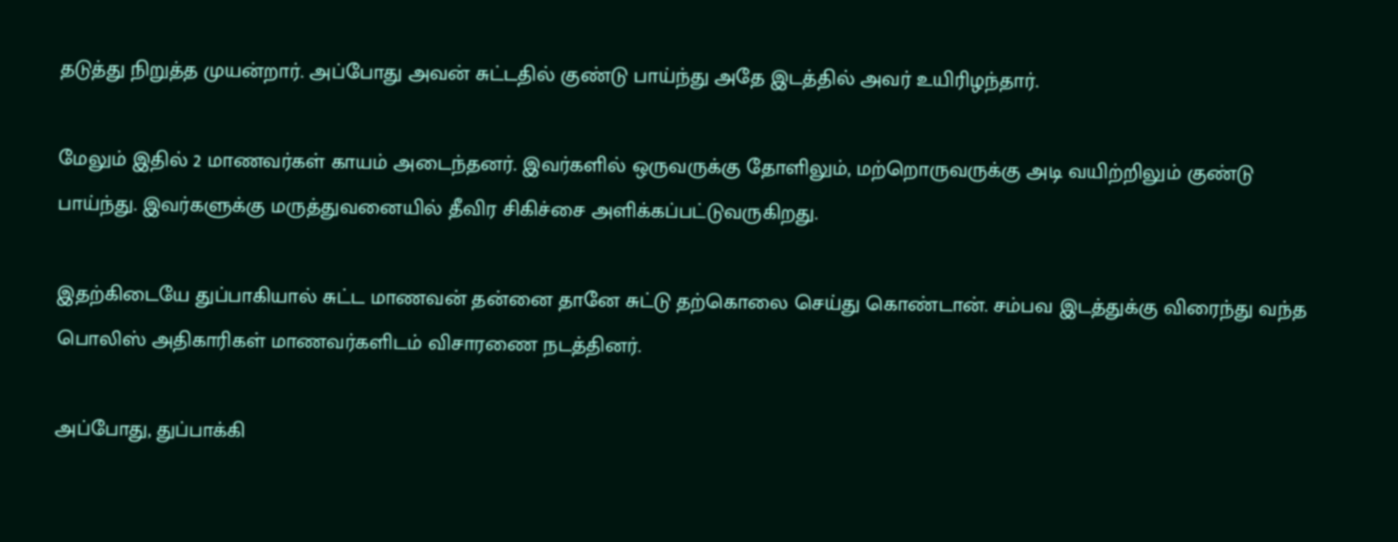தடுத்து நிறுத்த முயன்றார். அப்போது அவன் சுட்டதில் குண்டு பாய்ந்து அதே இடத்தில் அவர் உயிரிழந்தார்.

மேலும் இதில் 2 மாணவர்கள் காயம் அடைந்தனர். இவர்களில் ஒருவருக்கு தோளிலும், மற்றொருவருக்கு அடி வயிற்றிலும் குண்டு பாய்ந்து. இவர்களுக்கு மருத்துவனையில் தீவிர சிகிச்சை அளிக்கப்பட்டுவருகிறது.

இதற்கிடையே துப்பாகியால் சுட்ட மாணவன் தன்னை தானே சுட்டு தற்கொலை செய்து கொண்டான். சம்பவ இடத்துக்கு விரைந்து வந்த பொலிஸ் அதிகாரிகள் மாணவர்களிடம் விசாரணை நடத்தினர்.

அப்போது, துப்பாக்கி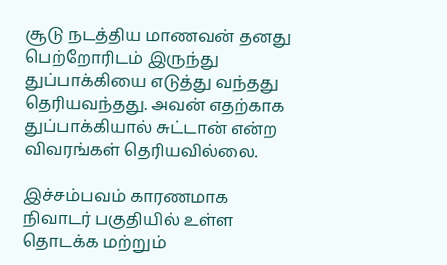சூடு நடத்திய மாணவன் தனது பெற்றோரிடம் இருந்து துப்பாக்கியை எடுத்து வந்தது தெரியவந்தது. அவன் எதற்காக துப்பாக்கியால் சுட்டான் என்ற விவரங்கள் தெரியவில்லை.

இச்சம்பவம் காரணமாக நிவாடர் பகுதியில் உள்ள தொடக்க மற்றும்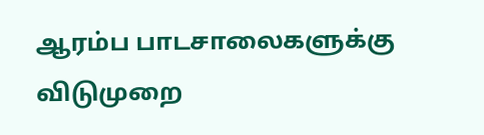ஆரம்ப பாடசாலைகளுக்கு விடுமுறை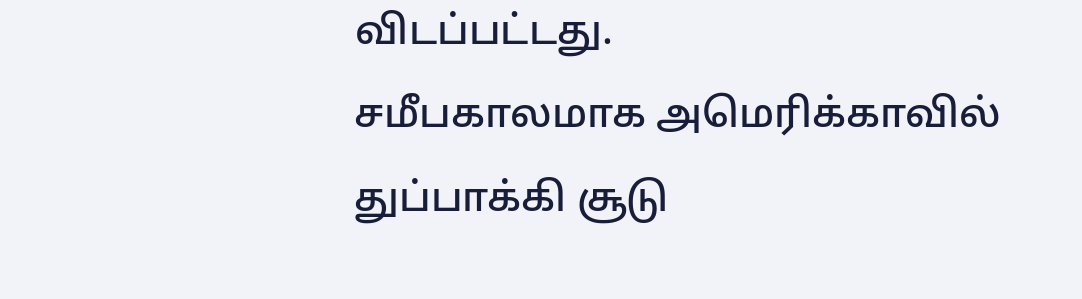விடப்பட்டது.
சமீபகாலமாக அமெரிக்காவில் துப்பாக்கி சூடு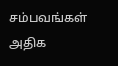சம்பவங்கள் அதிக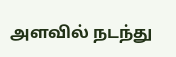அளவில் நடந்து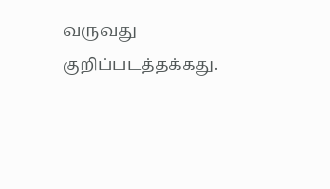வருவது குறிப்படத்தக்கது.